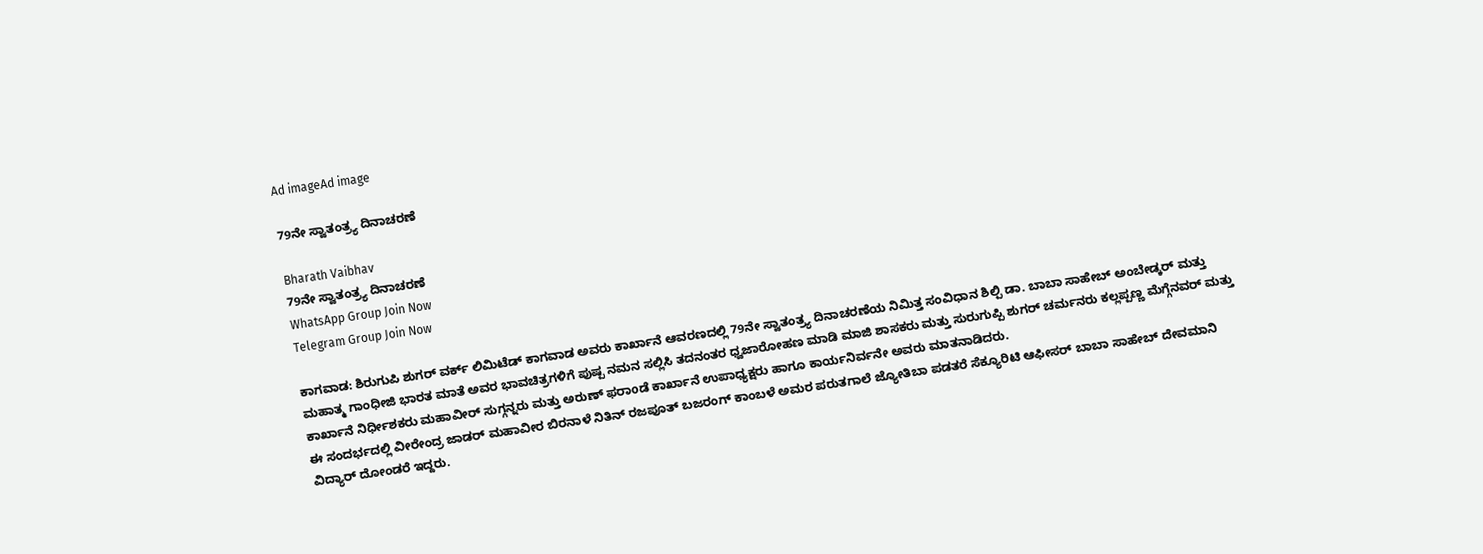Ad imageAd image

79ನೇ ಸ್ವಾತಂತ್ರ್ಯ ದಿನಾಚರಣೆ

Bharath Vaibhav
79ನೇ ಸ್ವಾತಂತ್ರ್ಯ ದಿನಾಚರಣೆ
WhatsApp Group Join Now
Telegram Group Join Now

ಕಾಗವಾಡ: ಶಿರುಗುಪಿ ಶುಗರ್ ವರ್ಕ್ ಲಿಮಿಟೆಡ್ ಕಾಗವಾಡ ಅವರು ಕಾರ್ಖಾನೆ ಆವರಣದಲ್ಲಿ 79ನೇ ಸ್ವಾತಂತ್ರ್ಯ ದಿನಾಚರಣೆಯ ನಿಮಿತ್ತ ಸಂವಿಧಾನ ಶಿಲ್ಪಿ ಡಾ. ಬಾಬಾ ಸಾಹೇಬ್ ಅಂಬೇಡ್ಕ‌ರ್ ಮತ್ತು ಮಹಾತ್ಮ ಗಾಂಧೀಜಿ ಭಾರತ ಮಾತೆ ಅವರ ಭಾವಚಿತ್ರಗಳಿಗೆ ಪುಷ್ಪ ನಮನ ಸಲ್ಲಿಸಿ ತದನಂತರ ಧ್ವಜಾರೋಹಣ ಮಾಡಿ ಮಾಜಿ ಶಾಸಕರು ಮತ್ತು ಸುರುಗುಪ್ಪಿ ಶುಗರ್ ಚರ್ಮನರು ಕಲ್ಲಪ್ಪಣ್ಣ ಮೆಗ್ಗೆನವರ್ ಮತ್ತು ಕಾರ್ಖಾನೆ ನಿರ್ಧೀಶಕರು ಮಹಾವೀರ್ ಸುಗ್ಗನ್ನರು ಮತ್ತು ಅರುಣ್ ಫರಾoಡೆ ಕಾರ್ಖಾನೆ ಉಪಾಧ್ಯಕ್ಷರು ಹಾಗೂ ಕಾರ್ಯನಿರ್ವನೇ ಅವರು ಮಾತನಾಡಿದರು.
ಈ ಸಂದರ್ಭದಲ್ಲಿ ವೀರೇಂದ್ರ ಜಾಡರ್ ಮಹಾವೀರ ಬಿರನಾಳೆ ನಿತಿನ್ ರಜಪೂತ್ ಬಜರಂಗ್ ಕಾಂಬಳೆ ಅಮರ ಪರುತಗಾಲೆ ಜ್ಯೋತಿಬಾ ಪಡತರೆ ಸೆಕ್ಯೂರಿಟಿ ಆಫೀಸರ್ ಬಾಬಾ ಸಾಹೇಬ್ ದೇವಮಾನಿ ವಿದ್ಯಾರ್ ದೋಂಡರೆ ಇದ್ದರು.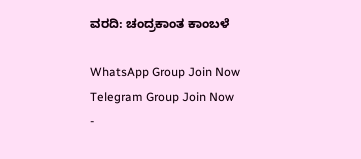ವರದಿ: ಚಂದ್ರಕಾಂತ ಕಾಂಬಳೆ

WhatsApp Group Join Now
Telegram Group Join Now
-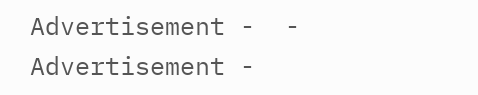Advertisement -  - Advertisement -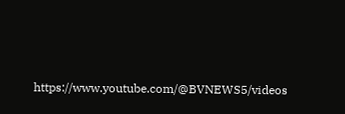https://www.youtube.com/@BVNEWS5/videos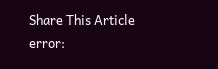Share This Article
error: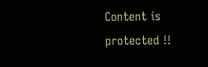Content is protected !!